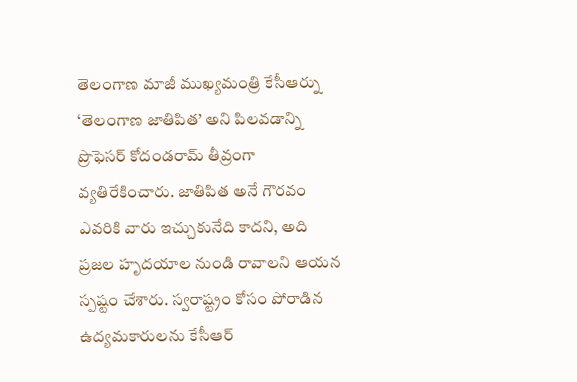తెలంగాణ మాజీ ముఖ్యమంత్రి కేసీఆర్ను ‘తెలంగాణ జాతిపిత’ అని పిలవడాన్ని ప్రొఫెసర్ కోదండరామ్ తీవ్రంగా వ్యతిరేకించారు. జాతిపిత అనే గౌరవం ఎవరికి వారు ఇచ్చుకునేది కాదని, అది ప్రజల హృదయాల నుండి రావాలని ఆయన స్పష్టం చేశారు. స్వరాష్ట్రం కోసం పోరాడిన ఉద్యమకారులను కేసీఆర్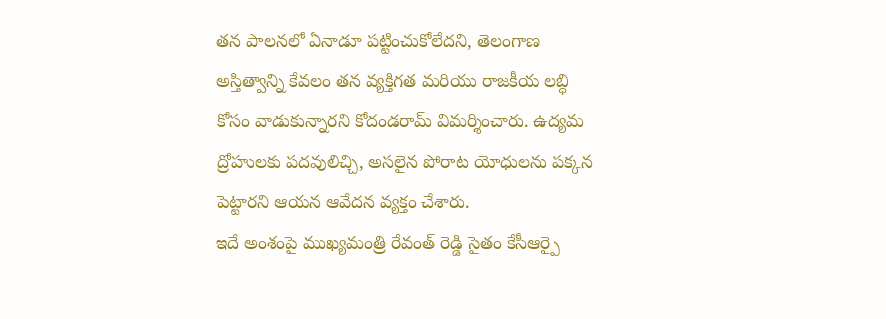తన పాలనలో ఏనాడూ పట్టించుకోలేదని, తెలంగాణ అస్తిత్వాన్ని కేవలం తన వ్యక్తిగత మరియు రాజకీయ లబ్ధి కోసం వాడుకున్నారని కోదండరామ్ విమర్శించారు. ఉద్యమ ద్రోహులకు పదవులిచ్చి, అసలైన పోరాట యోధులను పక్కన పెట్టారని ఆయన ఆవేదన వ్యక్తం చేశారు.
ఇదే అంశంపై ముఖ్యమంత్రి రేవంత్ రెడ్డి సైతం కేసీఆర్పై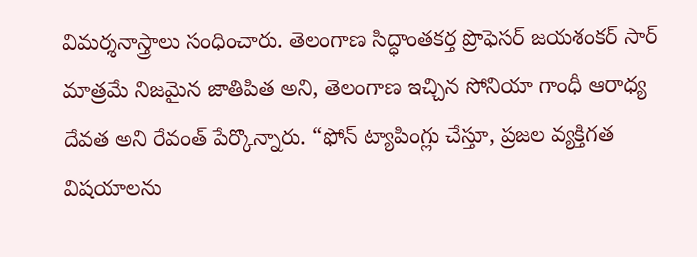విమర్శనాస్త్రాలు సంధించారు. తెలంగాణ సిద్ధాంతకర్త ప్రొఫెసర్ జయశంకర్ సార్ మాత్రమే నిజమైన జాతిపిత అని, తెలంగాణ ఇచ్చిన సోనియా గాంధీ ఆరాధ్య దేవత అని రేవంత్ పేర్కొన్నారు. “ఫోన్ ట్యాపింగ్లు చేస్తూ, ప్రజల వ్యక్తిగత విషయాలను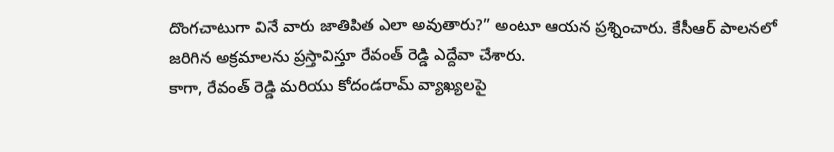దొంగచాటుగా వినే వారు జాతిపిత ఎలా అవుతారు?” అంటూ ఆయన ప్రశ్నించారు. కేసీఆర్ పాలనలో జరిగిన అక్రమాలను ప్రస్తావిస్తూ రేవంత్ రెడ్డి ఎద్దేవా చేశారు.
కాగా, రేవంత్ రెడ్డి మరియు కోదండరామ్ వ్యాఖ్యలపై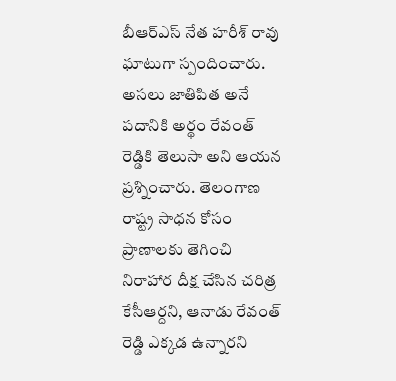బీఆర్ఎస్ నేత హరీశ్ రావు ఘాటుగా స్పందించారు. అసలు జాతిపిత అనే పదానికి అర్థం రేవంత్ రెడ్డికి తెలుసా అని ఆయన ప్రశ్నించారు. తెలంగాణ రాష్ట్ర సాధన కోసం ప్రాణాలకు తెగించి నిరాహార దీక్ష చేసిన చరిత్ర కేసీఆర్దని, ఆనాడు రేవంత్ రెడ్డి ఎక్కడ ఉన్నారని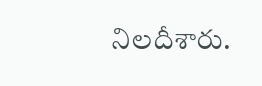నిలదీశారు.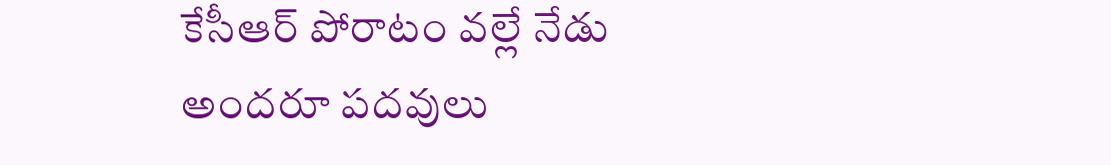కేసీఆర్ పోరాటం వల్లే నేడు అందరూ పదవులు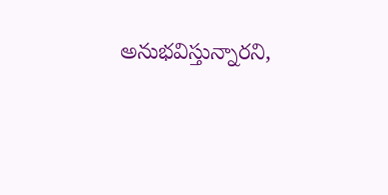అనుభవిస్తున్నారని,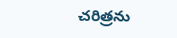చరిత్రను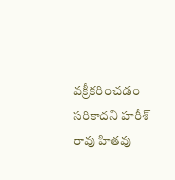వక్రీకరించడం సరికాదని హరీశ్ రావు హితవు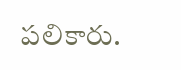పలికారు.